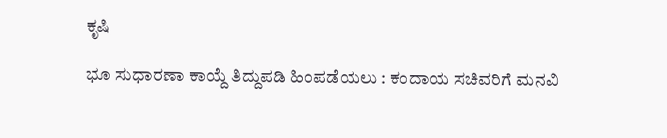ಕೃಷಿ

ಭೂ ಸುಧಾರಣಾ ಕಾಯ್ದೆ ತಿದ್ದುಪಡಿ ಹಿಂಪಡೆಯಲು : ಕಂದಾಯ ಸಚಿವರಿಗೆ ಮನವಿ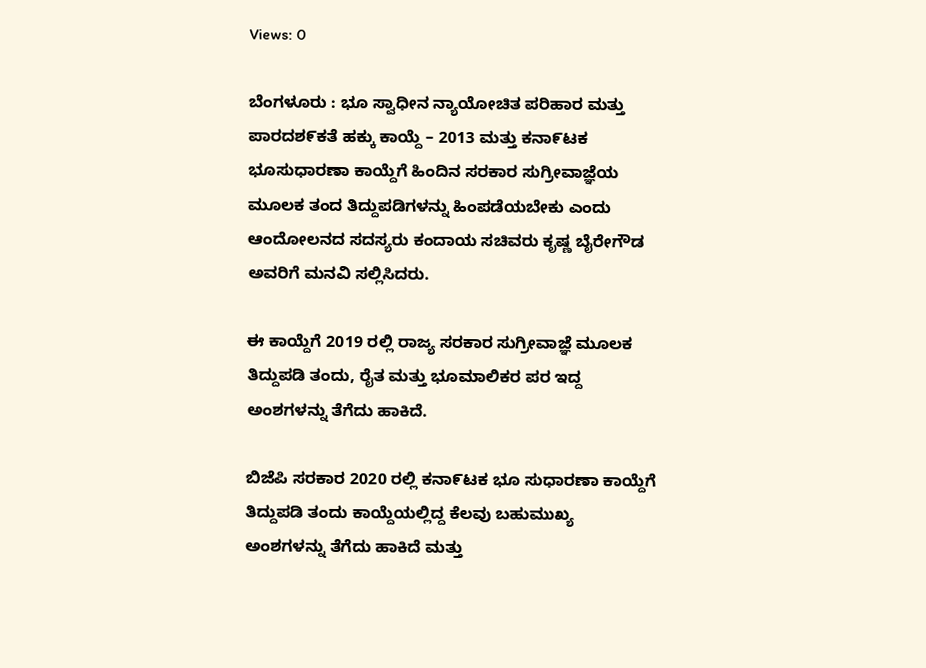Views: 0

ಬೆಂಗಳೂರು : ಭೂ ಸ್ವಾಧೀನ ನ್ಯಾಯೋಚಿತ ಪರಿಹಾರ ಮತ್ತು ಪಾರದಶ೯ಕತೆ ಹಕ್ಕು ಕಾಯ್ದೆ – 2013 ಮತ್ತು ಕನಾ೯ಟಕ ಭೂಸುಧಾರಣಾ ಕಾಯ್ದೆಗೆ ಹಿಂದಿನ ಸರಕಾರ ಸುಗ್ರೀವಾಜ್ಞೆಯ ಮೂಲಕ ತಂದ ತಿದ್ದುಪಡಿಗಳನ್ನು ಹಿಂಪಡೆಯಬೇಕು ಎಂದು ಆಂದೋಲನದ ಸದಸ್ಯರು ಕಂದಾಯ ಸಚಿವರು ಕೃಷ್ಣ ಬೈರೇಗೌಡ ಅವರಿಗೆ ಮನವಿ ಸಲ್ಲಿಸಿದರು.

ಈ ಕಾಯ್ದೆಗೆ 2019 ರಲ್ಲಿ ರಾಜ್ಯ ಸರಕಾರ ಸುಗ್ರೀವಾಜ್ಞೆ ಮೂಲಕ ತಿದ್ದುಪಡಿ ತಂದು, ರೈತ ಮತ್ತು ಭೂಮಾಲಿಕರ ಪರ ಇದ್ದ ಅಂಶಗಳನ್ನು ತೆಗೆದು ಹಾಕಿದೆ.

ಬಿಜೆಪಿ ಸರಕಾರ 2020 ರಲ್ಲಿ ಕನಾ೯ಟಕ ಭೂ ಸುಧಾರಣಾ ಕಾಯ್ದೆಗೆ ತಿದ್ದುಪಡಿ ತಂದು ಕಾಯ್ದೆಯಲ್ಲಿದ್ದ ಕೆಲವು ಬಹುಮುಖ್ಯ ಅಂಶಗಳನ್ನು ತೆಗೆದು ಹಾಕಿದೆ ಮತ್ತು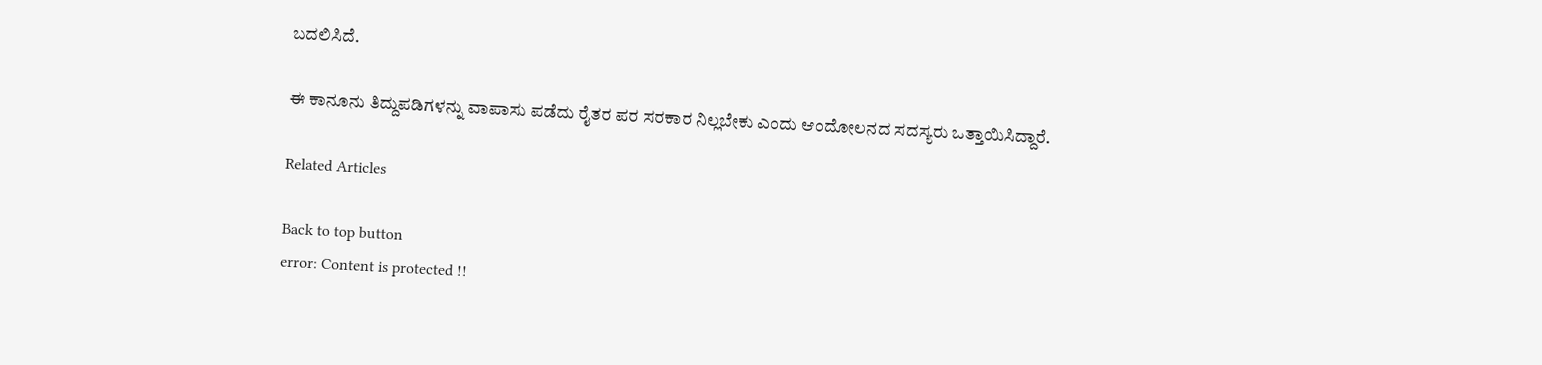ಬದಲಿಸಿದೆ.

ಈ ಕಾನೂನು ತಿದ್ದುಪಡಿಗಳನ್ನು ವಾಪಾಸು ಪಡೆದು ರೈತರ ಪರ ಸರಕಾರ ನಿಲ್ಲಬೇಕು ಎಂದು ಆಂದೋಲನದ ಸದಸ್ಯರು ಒತ್ತಾಯಿಸಿದ್ದಾರೆ.

Related Articles

Back to top button
error: Content is protected !!